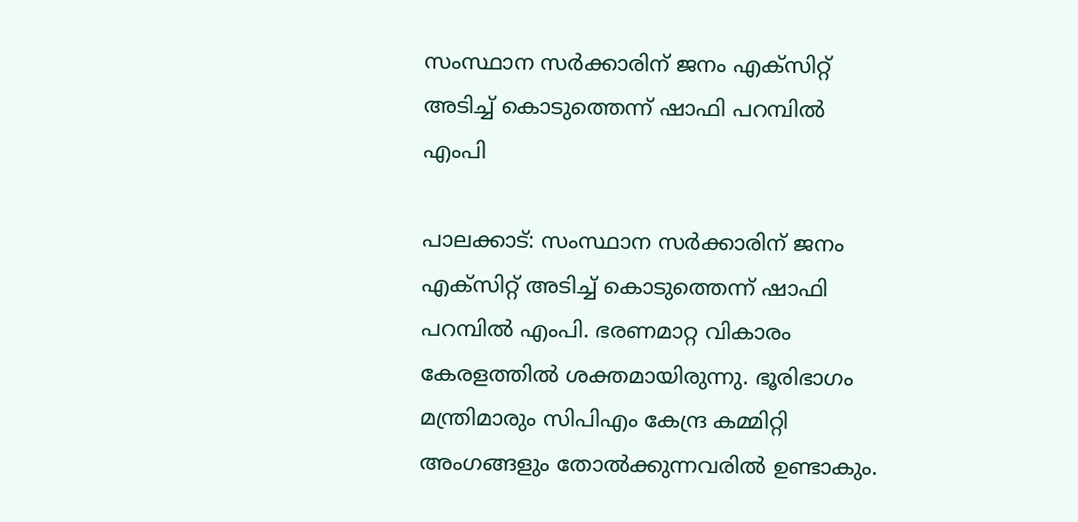സംസ്ഥാന സർക്കാരിന് ജനം എക്സിറ്റ് അടിച്ച് കൊടുത്തെന്ന് ഷാഫി പറമ്പിൽ എംപി

പാലക്കാട്: സംസ്ഥാന സർക്കാരിന് ജനം എക്സിറ്റ് അടിച്ച് കൊടുത്തെന്ന് ഷാഫി പറമ്പിൽ എംപി. ഭരണമാറ്റ വികാരം കേരളത്തിൽ ശക്തമായിരുന്നു. ഭൂരിഭാഗം മന്ത്രിമാരും സിപിഎം കേന്ദ്ര കമ്മിറ്റി അംഗങ്ങളും തോൽക്കുന്നവരിൽ ഉണ്ടാകും.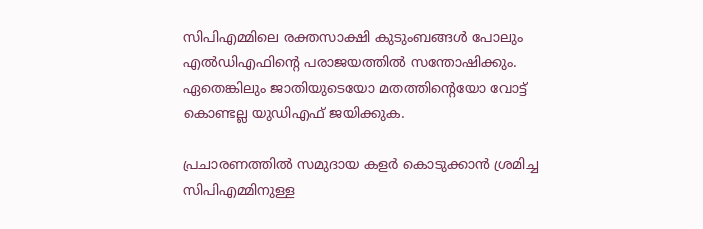സിപിഎമ്മിലെ രക്തസാക്ഷി കുടുംബങ്ങൾ പോലും എൽഡിഎഫിന്‍റെ പരാജയത്തിൽ സന്തോഷിക്കും. ഏതെങ്കിലും ജാതിയുടെയോ മതത്തിൻ്റെയോ വോട്ട് കൊണ്ടല്ല യുഡിഎഫ് ജയിക്കുക.

പ്രചാരണത്തിൽ സമുദായ കളർ കൊടുക്കാൻ ശ്രമിച്ച സിപിഎമ്മിനുള്ള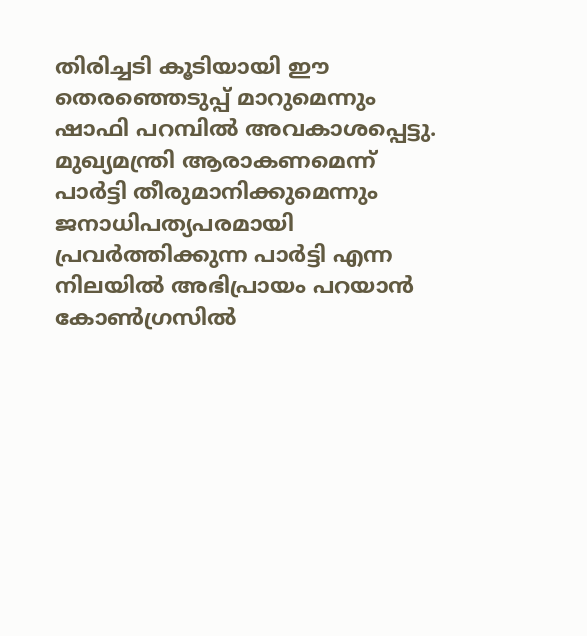തിരിച്ചടി കൂടിയായി ഈ തെരഞ്ഞെടുപ്പ് മാറുമെന്നും ഷാഫി പറമ്പിൽ അവകാശപ്പെട്ടു. മുഖ്യമന്ത്രി ആരാകണമെന്ന് പാർട്ടി തീരുമാനിക്കുമെന്നും ജനാധിപത്യപരമായി പ്രവർത്തിക്കുന്ന പാർട്ടി എന്ന നിലയിൽ അഭിപ്രായം പറയാൻ കോൺഗ്രസിൽ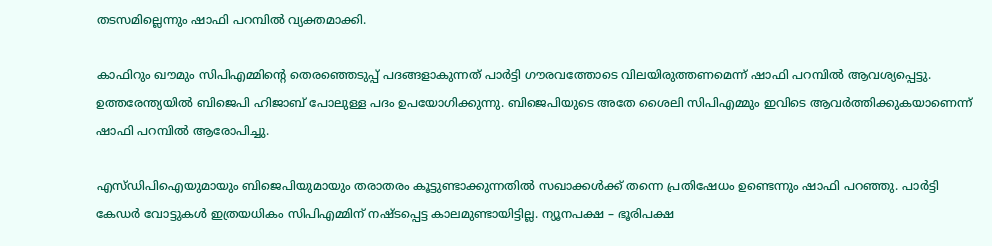തടസമില്ലെന്നും ഷാഫി പറമ്പിൽ വ്യക്തമാക്കി.

കാഫിറും ഖൗമും സിപിഎമ്മിന്‍റെ തെര‍ഞ്ഞെടുപ്പ് പദങ്ങളാകുന്നത് പാര്‍ട്ടി ഗൗരവത്തോടെ വിലയിരുത്തണമെന്ന് ഷാഫി പറമ്പിൽ ആവശ്യപ്പെട്ടു. ഉത്തരേന്ത്യയിൽ ബിജെപി ഹിജാബ് പോലുള്ള പദം ഉപയോഗിക്കുന്നു. ബിജെപിയുടെ അതേ ശൈലി സിപിഎമ്മും ഇവിടെ ആവർത്തിക്കുകയാണെന്ന് ഷാഫി പറമ്പിൽ ആരോപിച്ചു.

എസ്ഡിപിഐയുമായും ബിജെപിയുമായും തരാതരം കൂട്ടുണ്ടാക്കുന്നതിൽ സഖാക്കൾക്ക് തന്നെ പ്രതിഷേധം ഉണ്ടെന്നും ഷാഫി പറഞ്ഞു. പാർട്ടി കേഡർ വോട്ടുകൾ ഇത്രയധികം സിപിഎമ്മിന് നഷ്ടപ്പെട്ട കാലമുണ്ടായിട്ടില്ല. ന്യൂനപക്ഷ – ഭൂരിപക്ഷ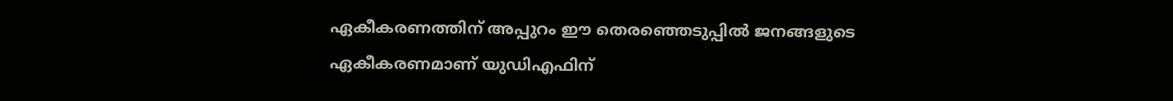ഏകീകരണത്തിന് അപ്പുറം ഈ തെരഞ്ഞെടുപ്പിൽ ജനങ്ങളുടെ ഏകീകരണമാണ് യുഡിഎഫിന്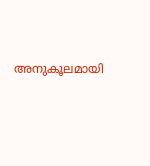അനുകൂലമായി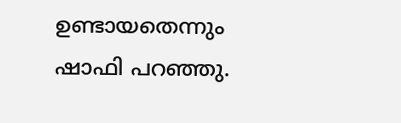ഉണ്ടായതെന്നും ഷാഫി പറഞ്ഞു.